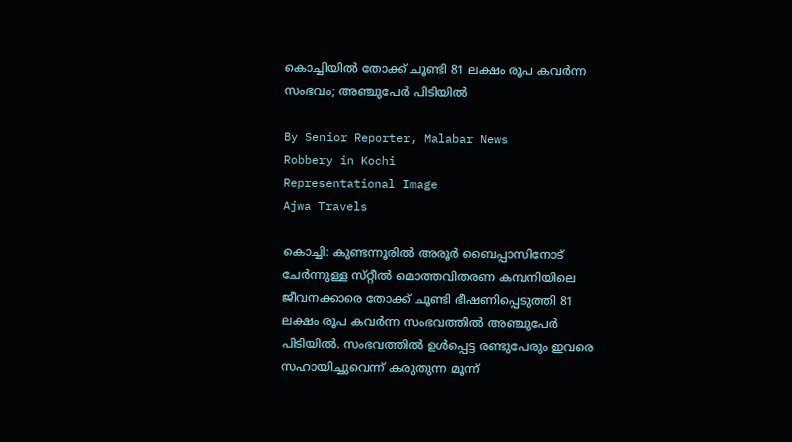കൊച്ചിയിൽ തോക്ക് ചൂണ്ടി 81 ലക്ഷം രൂപ കവർന്ന സംഭവം; അഞ്ചുപേർ പിടിയിൽ

By Senior Reporter, Malabar News
Robbery in Kochi
Representational Image
Ajwa Travels

കൊച്ചി: കുണ്ടന്നൂരിൽ അരൂർ ബൈപ്പാസിനോട് ചേർന്നുള്ള സ്‌റ്റീൽ മൊത്തവിതരണ കമ്പനിയിലെ ജീവനക്കാരെ തോക്ക് ചൂണ്ടി ഭീഷണിപ്പെടുത്തി 81 ലക്ഷം രൂപ കവർന്ന സംഭവത്തിൽ അഞ്ചുപേർ പിടിയിൽ. സംഭവത്തിൽ ഉൾപ്പെട്ട രണ്ടുപേരും ഇവരെ സഹായിച്ചുവെന്ന് കരുതുന്ന മൂന്ന്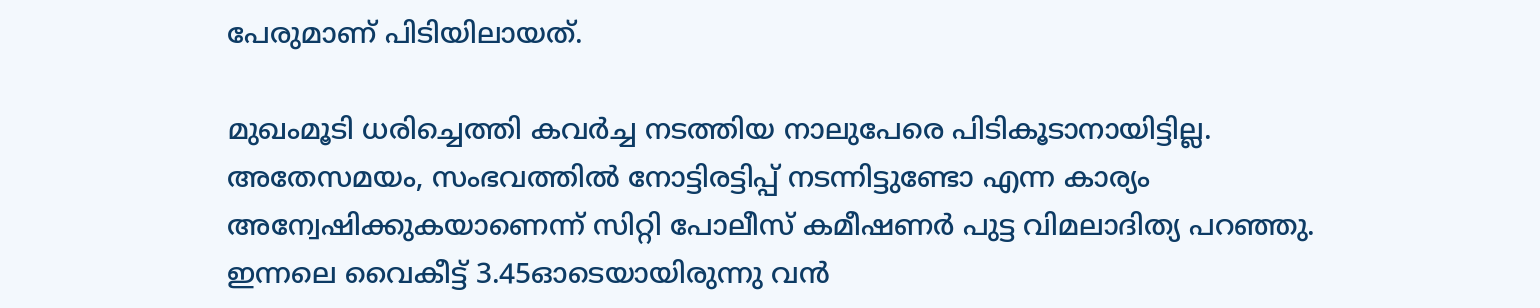പേരുമാണ് പിടിയിലായത്.

മുഖംമൂടി ധരിച്ചെത്തി കവർച്ച നടത്തിയ നാലുപേരെ പിടികൂടാനായിട്ടില്ല. അതേസമയം, സംഭവത്തിൽ നോട്ടിരട്ടിപ്പ് നടന്നിട്ടുണ്ടോ എന്ന കാര്യം അന്വേഷിക്കുകയാണെന്ന് സിറ്റി പോലീസ് കമീഷണർ പുട്ട വിമലാദിത്യ പറഞ്ഞു. ഇന്നലെ വൈകീട്ട് 3.45ഓടെയായിരുന്നു വൻ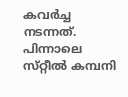കവർച്ച നടന്നത്. പിന്നാലെ സ്‌റ്റീൽ കമ്പനി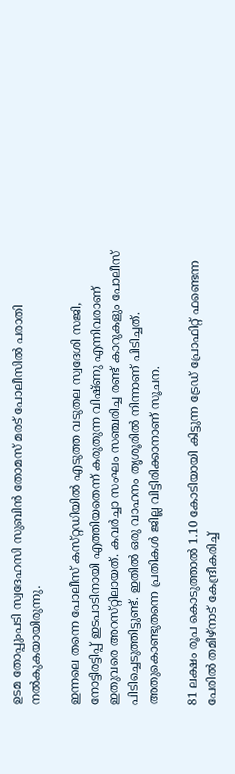ഉടമ തോപ്പുംപടി സ്വദേഹസി സുബിൻ തോമസ് മരട് പോലീസിൽ പരാതി നൽകുകയായിരുന്നു.

ഇന്നലെ തന്നെ പോലീസ് കസ്‌റ്റഡിയിൽ എടുത്ത വടുതല സ്വദേശി സജി, നോട്ടിരട്ടിപ്പ് ഇടപാടിനായി എത്തിയതെന്ന് കരുതുന്ന വിഷ്‌ണു എന്നിവരാണ് ഇതുവരെ അറസ്‌റ്റിലായത്‌. കവർച്ചാ സംഘം സഞ്ചരിച്ച രണ്ട് കാറുകളും പോലീസ് പിടിച്ചെടുത്തിട്ടുണ്ട്. ഇതിൽ ഒരു വാഹനം തൃശൂരിൽ നിന്നാണ് പിടിച്ചത്. അതുകൊണ്ടുതന്നെ പ്രതികൾ ജില്ല വിട്ടിരിക്കാനാണ് സൂചന.

81 ലക്ഷം രൂപ കൊടുത്താൽ 1.10 കോടിയായി കിട്ടുന്ന ട്രേഡ് പ്രോഫിറ്റ് ഫണ്ടെന്ന പേരിൽ തമിഴ്‌നാട് കേന്ദ്രീകരിച്ച്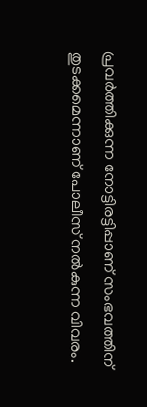പ്രവർത്തിക്കുന്ന നോട്ടിരട്ടിപ്പാണ് സംഭവത്തിന് തുടക്കമെന്നാണ് പോലീസ് നൽകുന്ന വിവരം.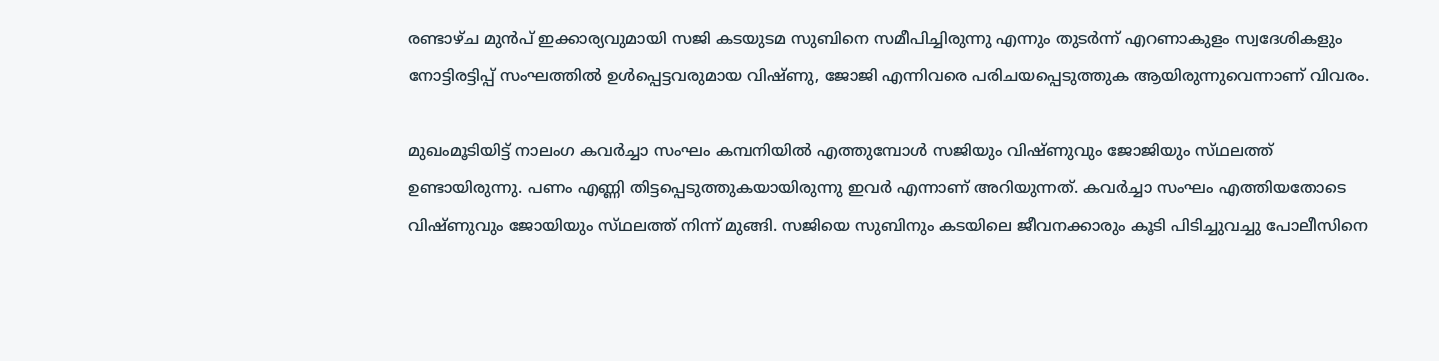രണ്ടാഴ്‌ച മുൻപ് ഇക്കാര്യവുമായി സജി കടയുടമ സുബിനെ സമീപിച്ചിരുന്നു എന്നും തുടർന്ന് എറണാകുളം സ്വദേശികളും നോട്ടിരട്ടിപ്പ് സംഘത്തിൽ ഉൾപ്പെട്ടവരുമായ വിഷ്‌ണു, ജോജി എന്നിവരെ പരിചയപ്പെടുത്തുക ആയിരുന്നുവെന്നാണ് വിവരം.

മുഖംമൂടിയിട്ട് നാലംഗ കവർച്ചാ സംഘം കമ്പനിയിൽ എത്തുമ്പോൾ സജിയും വിഷ്‌ണുവും ജോജിയും സ്‌ഥലത്ത്‌ ഉണ്ടായിരുന്നു. പണം എണ്ണി തിട്ടപ്പെടുത്തുകയായിരുന്നു ഇവർ എന്നാണ് അറിയുന്നത്. കവർച്ചാ സംഘം എത്തിയതോടെ വിഷ്‌ണുവും ജോയിയും സ്‌ഥലത്ത്‌ നിന്ന് മുങ്ങി. സജിയെ സുബിനും കടയിലെ ജീവനക്കാരും കൂടി പിടിച്ചുവച്ചു പോലീസിനെ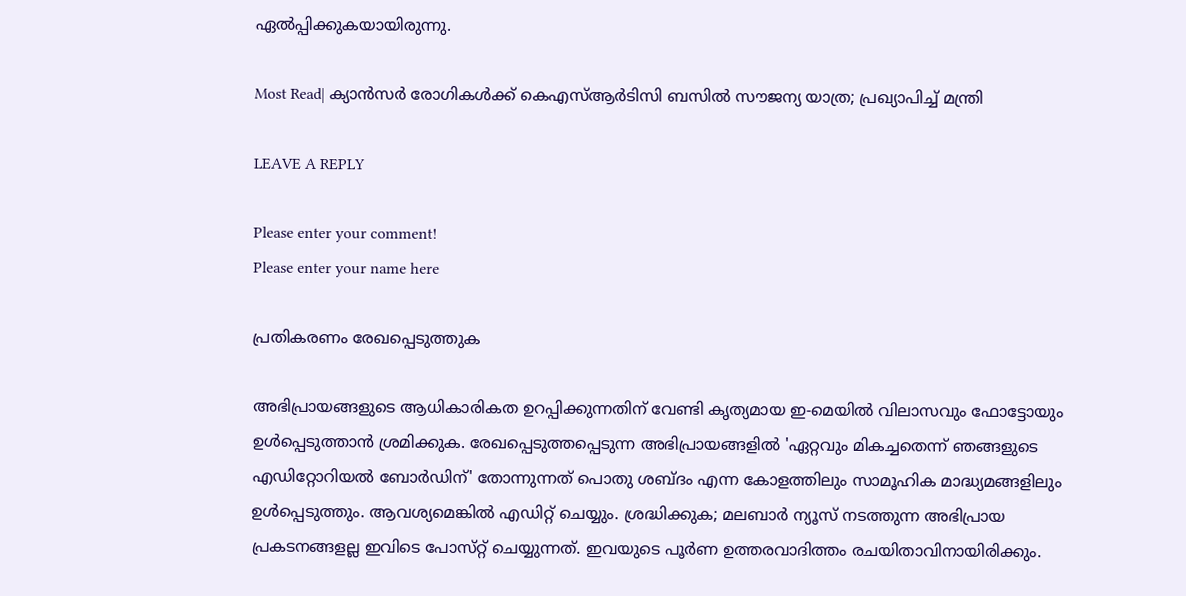ഏൽപ്പിക്കുകയായിരുന്നു.

Most Read| ക്യാൻസർ രോഗികൾക്ക് കെഎസ്ആർടിസി ബസിൽ സൗജന്യ യാത്ര; പ്രഖ്യാപിച്ച് മന്ത്രി

LEAVE A REPLY

Please enter your comment!
Please enter your name here

പ്രതികരണം രേഖപ്പെടുത്തുക

അഭിപ്രായങ്ങളുടെ ആധികാരികത ഉറപ്പിക്കുന്നതിന് വേണ്ടി കൃത്യമായ ഇ-മെയിൽ വിലാസവും ഫോട്ടോയും ഉൾപ്പെടുത്താൻ ശ്രമിക്കുക. രേഖപ്പെടുത്തപ്പെടുന്ന അഭിപ്രായങ്ങളിൽ 'ഏറ്റവും മികച്ചതെന്ന് ഞങ്ങളുടെ എഡിറ്റോറിയൽ ബോർഡിന്' തോന്നുന്നത് പൊതു ശബ്‌ദം എന്ന കോളത്തിലും സാമൂഹിക മാദ്ധ്യമങ്ങളിലും ഉൾപ്പെടുത്തും. ആവശ്യമെങ്കിൽ എഡിറ്റ് ചെയ്യും. ശ്രദ്ധിക്കുക; മലബാർ ന്യൂസ് നടത്തുന്ന അഭിപ്രായ പ്രകടനങ്ങളല്ല ഇവിടെ പോസ്‌റ്റ് ചെയ്യുന്നത്. ഇവയുടെ പൂർണ ഉത്തരവാദിത്തം രചയിതാവിനായിരിക്കും.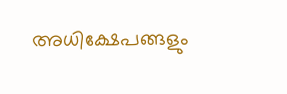അധിക്ഷേപങ്ങളും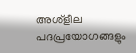അശ്‌ളീല പദപ്രയോഗങ്ങളും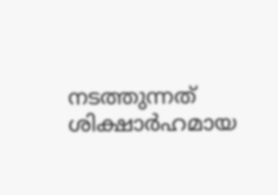നടത്തുന്നത് ശിക്ഷാർഹമായ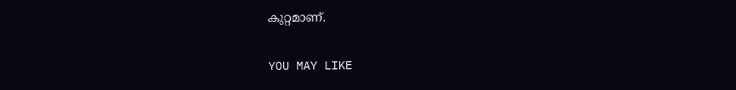കുറ്റമാണ്.

YOU MAY LIKE